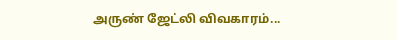அருண் ஜேட்லி விவகாரம்...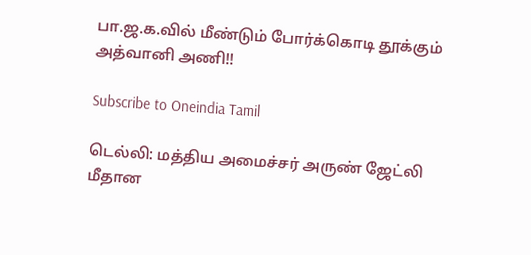பா.ஜ.க.வில் மீண்டும் போர்க்கொடி தூக்கும் அத்வானி அணி!!

Subscribe to Oneindia Tamil

டெல்லி: மத்திய அமைச்சர் அருண் ஜேட்லி மீதான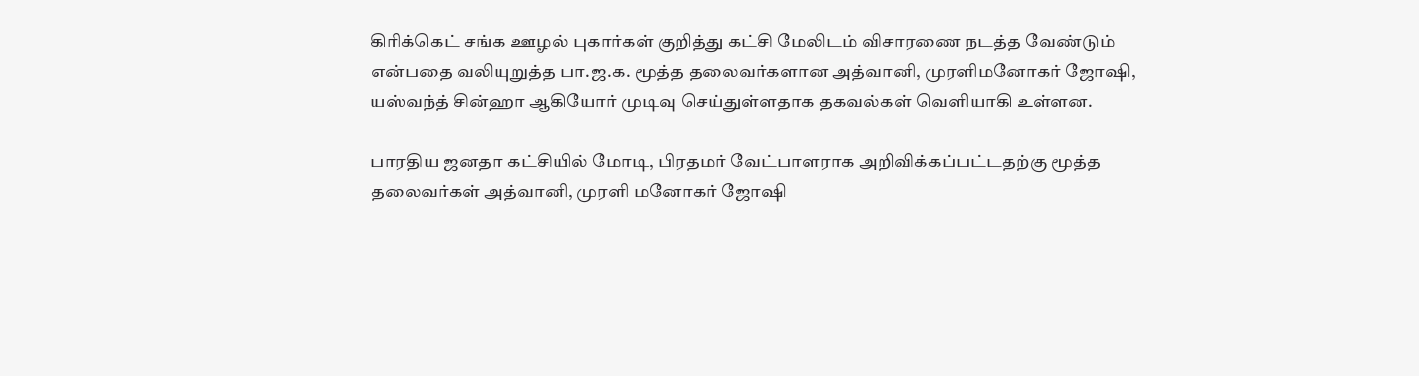கிரிக்கெட் சங்க ஊழல் புகார்கள் குறித்து கட்சி மேலிடம் விசாரணை நடத்த வேண்டும் என்பதை வலியுறுத்த பா.ஜ.க. மூத்த தலைவர்களான அத்வானி, முரளிமனோகர் ஜோஷி, யஸ்வந்த் சின்ஹா ஆகியோர் முடிவு செய்துள்ளதாக தகவல்கள் வெளியாகி உள்ளன.

பாரதிய ஜனதா கட்சியில் மோடி, பிரதமர் வேட்பாளராக அறிவிக்கப்பட்டதற்கு மூத்த தலைவர்கள் அத்வானி, முரளி மனோகர் ஜோஷி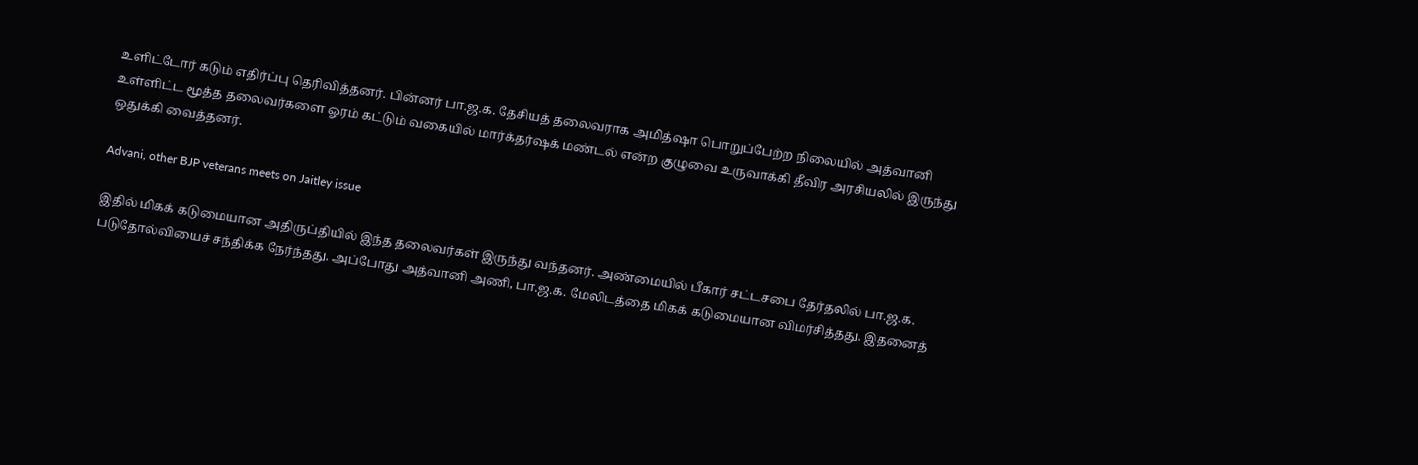உளிட்டோர் கடும் எதிர்ப்பு தெரிவித்தனர். பின்னர் பா.ஜ.க. தேசியத் தலைவராக அமித்ஷா பொறுப்பேற்ற நிலையில் அத்வானி உள்ளிட்ட மூத்த தலைவர்களை ஓரம் கட்டும் வகையில் மார்க்தர்ஷக் மண்டல் என்ற குழுவை உருவாக்கி தீவிர அரசியலில் இருந்து ஒதுக்கி வைத்தனர்.

Advani, other BJP veterans meets on Jaitley issue

இதில் மிகக் கடுமையான அதிருப்தியில் இந்த தலைவர்கள் இருந்து வந்தனர். அண்மையில் பீகார் சட்டசபை தேர்தலில் பா.ஜ.க. படுதோல்வியைச் சந்திக்க நேர்ந்தது. அப்போது அத்வானி அணி, பா.ஜ.க. மேலிடத்தை மிகக் கடுமையான விமர்சித்தது. இதனைத்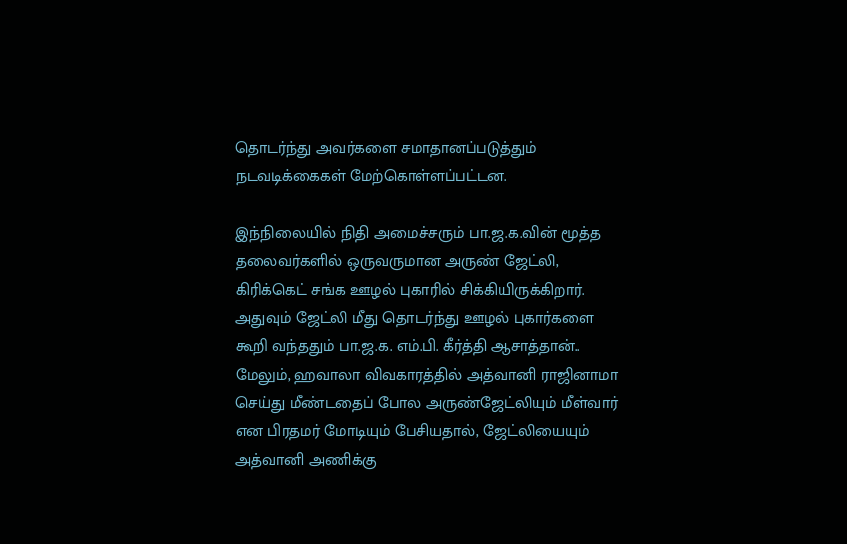தொடர்ந்து அவர்களை சமாதானப்படுத்தும் நடவடிக்கைகள் மேற்கொள்ளப்பட்டன.

இந்நிலையில் நிதி அமைச்சரும் பா.ஜ.க.வின் மூத்த தலைவர்களில் ஒருவருமான அருண் ஜேட்லி, கிரிக்கெட் சங்க ஊழல் புகாரில் சிக்கியிருக்கிறார். அதுவும் ஜேட்லி மீது தொடர்ந்து ஊழல் புகார்களை கூறி வந்ததும் பா.ஜ.க. எம்.பி. கீர்த்தி ஆசாத்தான்.. மேலும், ஹவாலா விவகாரத்தில் அத்வானி ராஜினாமா செய்து மீண்டதைப் போல அருண்ஜேட்லியும் மீள்வார் என பிரதமர் மோடியும் பேசியதால், ஜேட்லியையும் அத்வானி அணிக்கு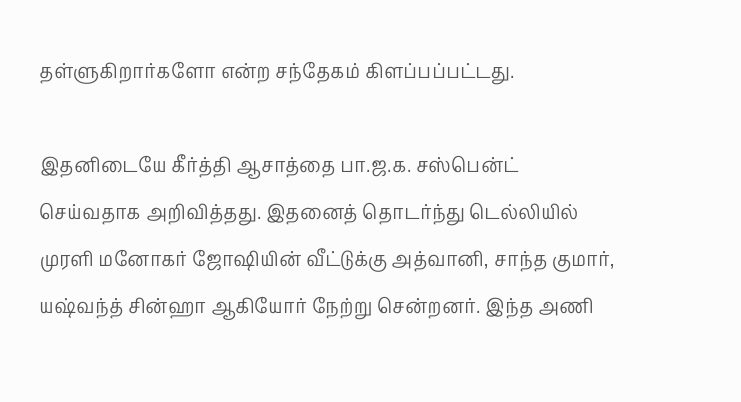தள்ளுகிறார்களோ என்ற சந்தேகம் கிளப்பப்பட்டது.

இதனிடையே கீர்த்தி ஆசாத்தை பா.ஜ.க. சஸ்பென்ட் செய்வதாக அறிவித்தது. இதனைத் தொடர்ந்து டெல்லியில் முரளி மனோகர் ஜோஷியின் வீட்டுக்கு அத்வானி, சாந்த குமார், யஷ்வந்த் சின்ஹா ஆகியோர் நேற்று சென்றனர். இந்த அணி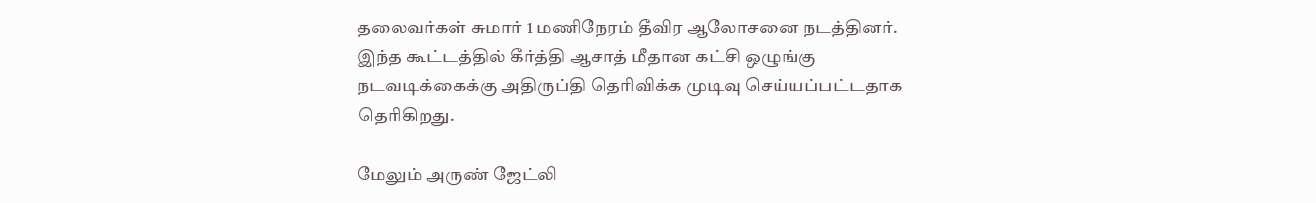தலைவர்கள் சுமார் 1 மணிநேரம் தீவிர ஆலோசனை நடத்தினர். இந்த கூட்டத்தில் கீர்த்தி ஆசாத் மீதான கட்சி ஒழுங்கு நடவடிக்கைக்கு அதிருப்தி தெரிவிக்க முடிவு செய்யப்பட்டதாக தெரிகிறது.

மேலும் அருண் ஜேட்லி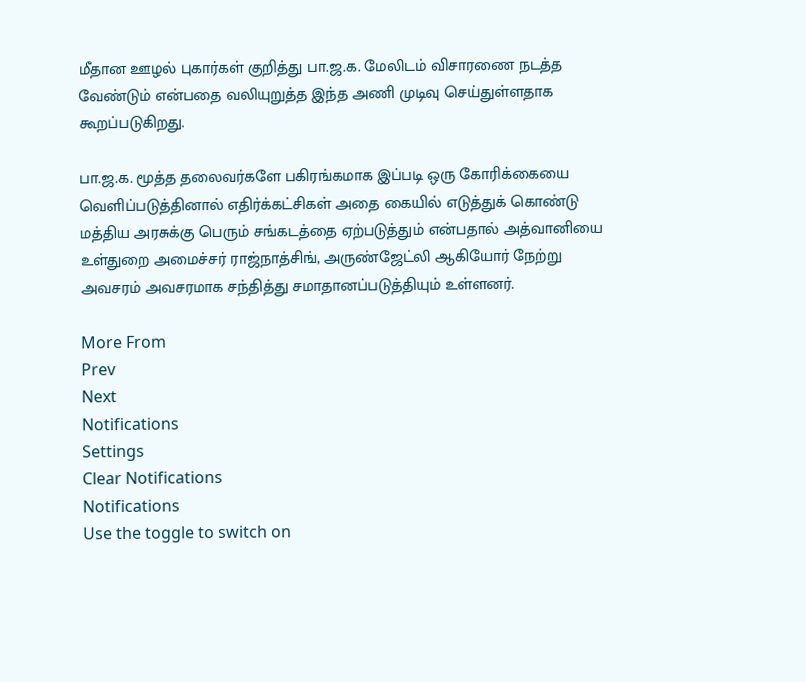மீதான ஊழல் புகார்கள் குறித்து பா.ஜ.க. மேலிடம் விசாரணை நடத்த வேண்டும் என்பதை வலியுறுத்த இந்த அணி முடிவு செய்துள்ளதாக கூறப்படுகிறது.

பா.ஜ.க. மூத்த தலைவர்களே பகிரங்கமாக இப்படி ஒரு கோரிக்கையை வெளிப்படுத்தினால் எதிர்க்கட்சிகள் அதை கையில் எடுத்துக் கொண்டு மத்திய அரசுக்கு பெரும் சங்கடத்தை ஏற்படுத்தும் என்பதால் அத்வானியை உள்துறை அமைச்சர் ராஜ்நாத்சிங், அருண்ஜேட்லி ஆகியோர் நேற்று அவசரம் அவசரமாக சந்தித்து சமாதானப்படுத்தியும் உள்ளனர்.

More From
Prev
Next
Notifications
Settings
Clear Notifications
Notifications
Use the toggle to switch on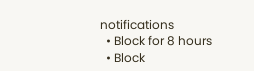notifications
  • Block for 8 hours
  • Block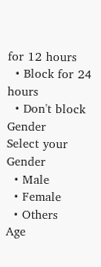for 12 hours
  • Block for 24 hours
  • Don't block
Gender
Select your Gender
  • Male
  • Female
  • Others
Age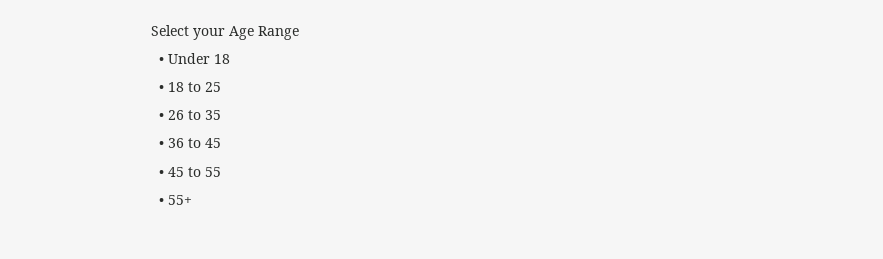Select your Age Range
  • Under 18
  • 18 to 25
  • 26 to 35
  • 36 to 45
  • 45 to 55
  • 55+